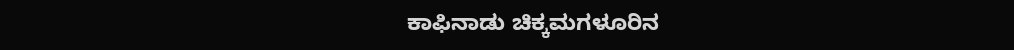ಕಾಫಿನಾಡು ಚಿಕ್ಕಮಗಳೂರಿನ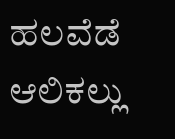ಹಲವೆಡೆ ಆಲಿಕಲ್ಲು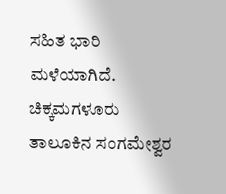ಸಹಿತ ಭಾರಿ ಮಳೆಯಾಗಿದೆ. ಚಿಕ್ಕಮಗಳೂರು ತಾಲೂಕಿನ ಸಂಗಮೇಶ್ವರ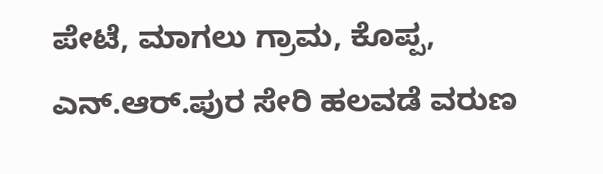ಪೇಟೆ, ಮಾಗಲು ಗ್ರಾಮ, ಕೊಪ್ಪ, ಎನ್.ಆರ್.ಪುರ ಸೇರಿ ಹಲವಡೆ ವರುಣ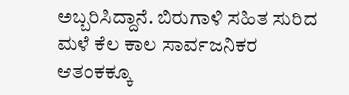ಅಬ್ಬರಿಸಿದ್ದಾನೆ. ಬಿರುಗಾಳಿ ಸಹಿತ ಸುರಿದ ಮಳೆ ಕೆಲ ಕಾಲ ಸಾರ್ವಜನಿಕರ ಆತಂಕಕ್ಕೂ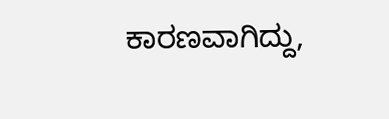ಕಾರಣವಾಗಿದ್ದು,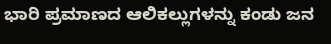ಭಾರಿ ಪ್ರಮಾಣದ ಆಲಿಕಲ್ಲುಗಳನ್ನು ಕಂಡು ಜನ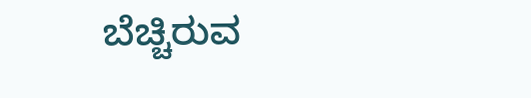ಬೆಚ್ಚಿರುವ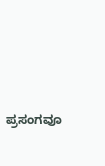ಪ್ರಸಂಗವೂ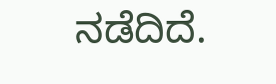ನಡೆದಿದೆ.